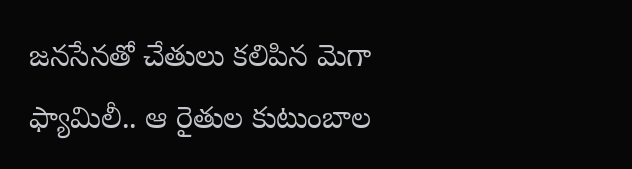జనసేనతో చేతులు కలిపిన మెగా ఫ్యామిలీ.. ఆ రైతుల కుటుంబాల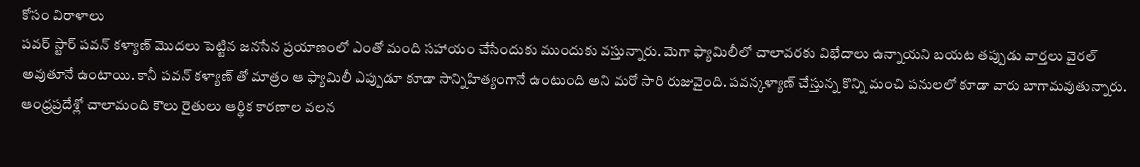కోసం విరాళాలు
పవర్ స్టార్ పవన్ కళ్యాణ్ మొదలు పెట్టిన జనసేన ప్రయాణంలో ఎంతో మంది సహాయం చేసేందుకు ముందుకు వస్తున్నారు. మెగా ఫ్యామిలీలో చాలావరకు విభేదాలు ఉన్నాయని బయట తప్పుడు వార్తలు వైరల్ అవుతూనే ఉంటాయి. కానీ పవన్ కళ్యాణ్ తో మాత్రం ఆ ఫ్యామిలీ ఎప్పుడూ కూడా సాన్నిహిత్యంగానే ఉంటుంది అని మరో సారి రుజువైంది. పవన్కళ్యాణ్ చేస్తున్న కొన్ని మంచి పనులలో కూడా వారు బాగామవుతున్నారు.
ఆంధ్రప్రదేశ్లో చాలామంది కౌలు రైతులు ఆర్థిక కారణాల వలన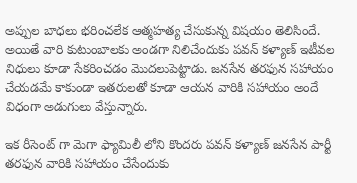అప్పుల బాధలు భరించలేక ఆత్మహత్య చేసుకున్న విషయం తెలిసిందే. అయితే వారి కుటుంబాలకు అండగా నిలిచేందుకు పవన్ కళ్యాణ్ ఇటీవల నిధులు కూడా సేకరించడం మొదలుపెట్టాడు. జనసేన తరఫున సహాయం చేయడమే కాకుండా ఇతరులతో కూడా ఆయన వారికి సహాయం అందే విధంగా అడుగులు వేస్తున్నారు.

ఇక రీసెంట్ గా మెగా ఫ్యామిలీ లోని కొందరు పవన్ కళ్యాణ్ జనసేన పార్టీ తరఫున వారికి సహాయం చేసేందుకు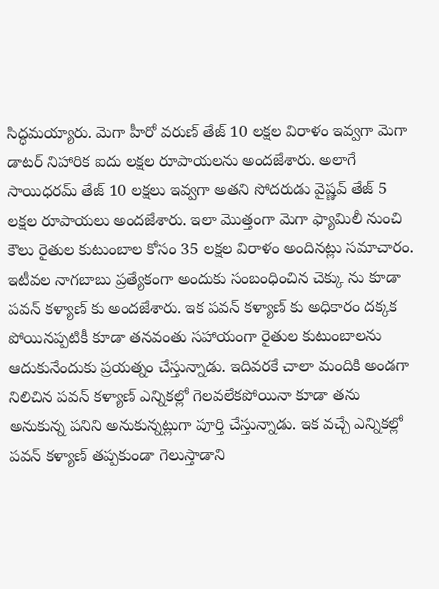సిద్ధమయ్యారు. మెగా హీరో వరుణ్ తేజ్ 10 లక్షల విరాళం ఇవ్వగా మెగా డాటర్ నిహారిక ఐదు లక్షల రూపాయలను అందజేశారు. అలాగే సాయిధరమ్ తేజ్ 10 లక్షలు ఇవ్వగా అతని సోదరుడు వైష్ణవ్ తేజ్ 5 లక్షల రూపాయలు అందజేశారు. ఇలా మొత్తంగా మెగా ఫ్యామిలీ నుంచి కౌలు రైతుల కుటుంబాల కోసం 35 లక్షల విరాళం అందినట్లు సమాచారం.
ఇటీవల నాగబాబు ప్రత్యేకంగా అందుకు సంబంధించిన చెక్కు ను కూడా పవన్ కళ్యాణ్ కు అందజేశారు. ఇక పవన్ కళ్యాణ్ కు అధికారం దక్కక పోయినప్పటికీ కూడా తనవంతు సహాయంగా రైతుల కుటుంబాలను ఆదుకునేందుకు ప్రయత్నం చేస్తున్నాడు. ఇదివరకే చాలా మందికి అండగా నిలిచిన పవన్ కళ్యాణ్ ఎన్నికల్లో గెలవలేకపోయినా కూడా తను అనుకున్న పనిని అనుకున్నట్లుగా పూర్తి చేస్తున్నాడు. ఇక వచ్చే ఎన్నికల్లో పవన్ కళ్యాణ్ తప్పకుండా గెలుస్తాడాని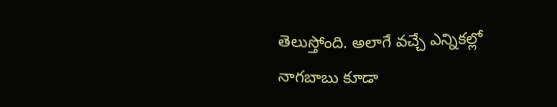తెలుస్తోంది. అలాగే వచ్చే ఎన్నికల్లో నాగబాబు కూడా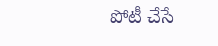పోటీ చేసే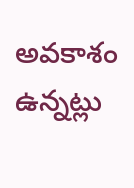అవకాశం ఉన్నట్లు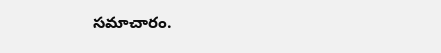సమాచారం.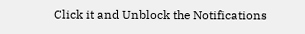Click it and Unblock the Notifications